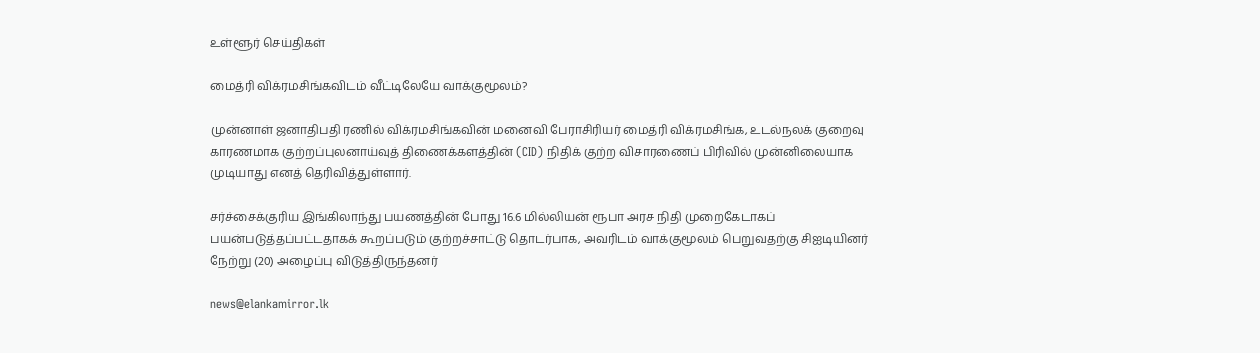உள்ளூர் செய்திகள்

மைத்ரி விக்ரமசிங்கவிடம் வீட்டிலேயே வாக்குமூலம்?

முன்னாள் ஜனாதிபதி ரணில் விக்ரமசிங்கவின் மனைவி பேராசிரியர் மைத்ரி விக்ரமசிங்க, உடல்நலக் குறைவு காரணமாக குற்றப்புலனாய்வுத் திணைக்களத்தின் (CID) நிதிக் குற்ற விசாரணைப் பிரிவில் முன்னிலையாக முடியாது எனத் தெரிவித்துள்ளார்.

சர்ச்சைக்குரிய இங்கிலாந்து பயணத்தின் போது 16.6 மில்லியன் ரூபா அரச நிதி முறைகேடாகப் பயன்படுத்தப்பட்டதாகக் கூறப்படும் குற்றச்சாட்டு தொடர்பாக, அவரிடம் வாக்குமூலம் பெறுவதற்கு சிஐடியினர் நேற்று (20) அழைப்பு விடுத்திருந்தனர்

news@elankamirror.lk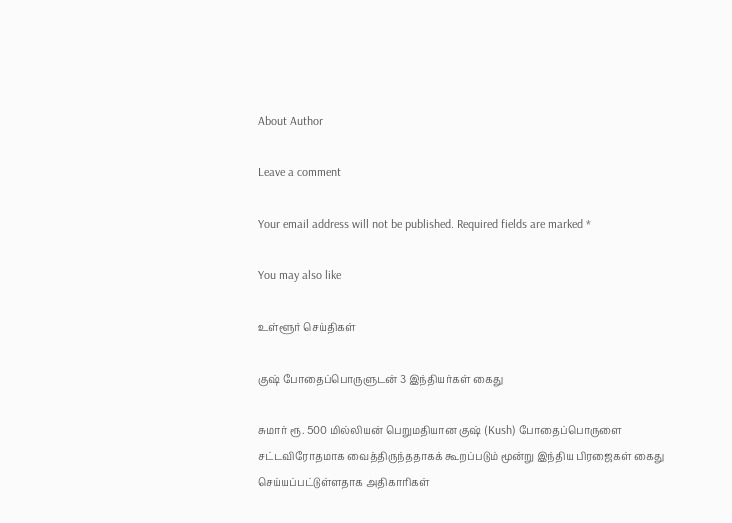About Author

Leave a comment

Your email address will not be published. Required fields are marked *

You may also like

உள்ளூர் செய்திகள்

குஷ் போதைப்பொருளுடன் 3 இந்தியர்கள் கைது

சுமார் ரூ. 500 மில்லியன் பெறுமதியான குஷ் (Kush) போதைப்பொருளை சட்டவிரோதமாக வைத்திருந்ததாகக் கூறப்படும் மூன்று இந்திய பிரஜைகள் கைது செய்யப்பட்டுள்ளதாக அதிகாரிகள்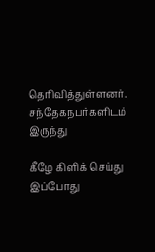தெரிவித்துள்ளனர். சந்தேகநபர்களிடம் இருந்து

கீழே கிளிக் செய்து இப்போது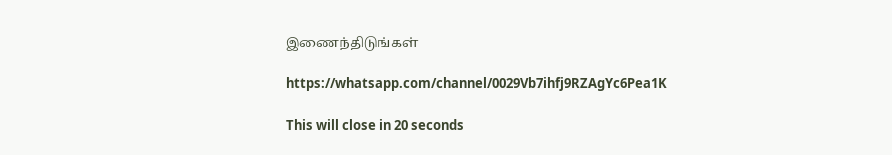இணைந்திடுங்கள்

https://whatsapp.com/channel/0029Vb7ihfj9RZAgYc6Pea1K

This will close in 20 seconds